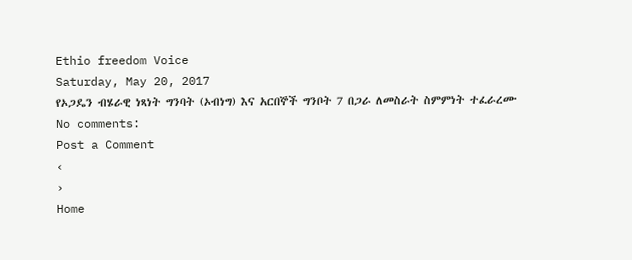Ethio freedom Voice
Saturday, May 20, 2017
የኦጋዴን ብሄራዊ ነጻነት ግንባት (ኦብነግ) እና አርበኞች ግንቦት 7 በጋራ ለመስራት ስምምነት ተፈራረሙ
No comments:
Post a Comment
‹
›
Home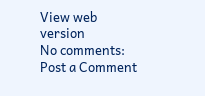View web version
No comments:
Post a Comment